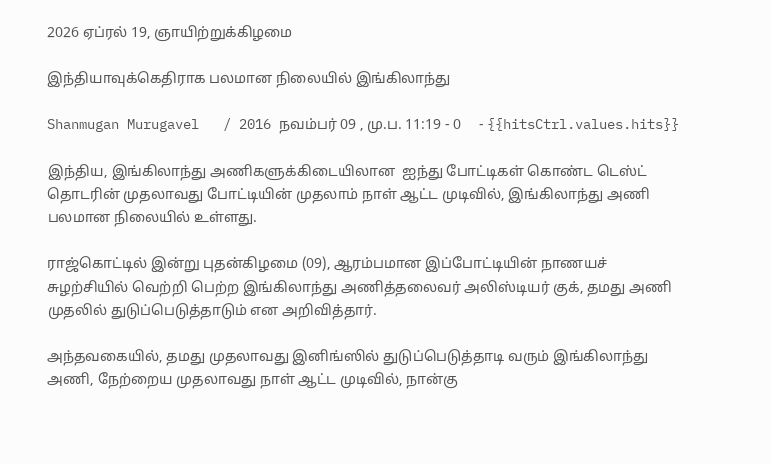2026 ஏப்ரல் 19, ஞாயிற்றுக்கிழமை

இந்தியாவுக்கெதிராக பலமான நிலையில் இங்கிலாந்து

Shanmugan Murugavel   / 2016 நவம்பர் 09 , மு.ப. 11:19 - 0     - {{hitsCtrl.values.hits}}

இந்திய, இங்கிலாந்து அணிகளுக்கிடையிலான  ஐந்து போட்டிகள் கொண்ட டெஸ்ட் தொடரின் முதலாவது போட்டியின் முதலாம் நாள் ஆட்ட முடிவில், இங்கிலாந்து அணி பலமான நிலையில் உள்ளது.

ராஜ்கொட்டில் இன்று புதன்கிழமை (09), ஆரம்பமான இப்போட்டியின் நாணயச் சுழற்சியில் வெற்றி பெற்ற இங்கிலாந்து அணித்தலைவர் அலிஸ்டியர் குக், தமது அணி முதலில் துடுப்பெடுத்தாடும் என அறிவித்தார்.

அந்தவகையில், தமது முதலாவது இனிங்ஸில் துடுப்பெடுத்தாடி வரும் இங்கிலாந்து அணி, நேற்றைய முதலாவது நாள் ஆட்ட முடிவில், நான்கு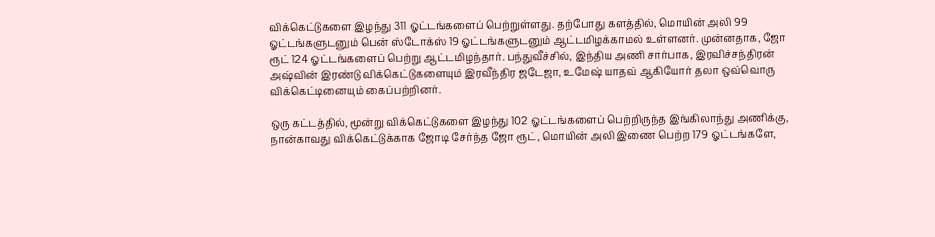விக்கெட்டுகளை இழந்து 311 ஓட்டங்களைப் பெற்றுள்ளது. தற்போது களத்தில், மொயின் அலி 99 ஓட்டங்களுடனும் பென் ஸ்டோக்ஸ் 19 ஓட்டங்களுடனும் ஆட்டமிழக்காமல் உள்ளனர். முன்னதாக, ஜோ ரூட் 124 ஓட்டங்களைப் பெற்று ஆட்டமிழந்தார். பந்துவீச்சில், இந்திய அணி சார்பாக, இரவிச்சந்திரன் அஷ்வின் இரண்டு விக்கெட்டுகளையும் இரவீந்திர ஜடேஜா, உமேஷ் யாதவ் ஆகியோர் தலா ஒவ்வொரு விக்கெட்டினையும் கைப்பற்றினர்.

ஒரு கட்டத்தில், மூன்று விக்கெட்டுகளை இழந்து 102 ஓட்டங்களைப் பெற்றிருந்த இங்கிலாந்து அணிக்கு, நான்காவது விக்கெட்டுக்காக ஜோடி சேர்ந்த ஜோ ரூட், மொயின் அலி இணை பெற்ற 179 ஓட்டங்களே,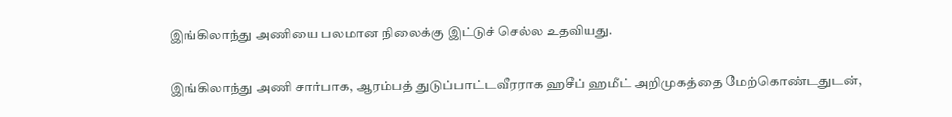இங்கிலாந்து அணியை பலமான நிலைக்கு இட்டுச் செல்ல உதவியது.

இங்கிலாந்து அணி சார்பாக, ஆரம்பத் துடுப்பாட்டவீரராக ஹசீப் ஹமீட் அறிமுகத்தை மேற்கொண்டதுடன்,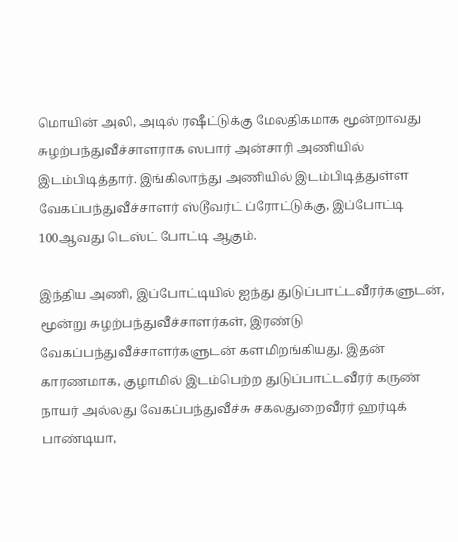மொயின் அலி, அடில் ரஷீட்டுக்கு மேலதிகமாக மூன்றாவது சுழற்பந்துவீச்சாளராக ஸபார் அன்சாரி அணியில் இடம்பிடித்தார். இங்கிலாந்து அணியில் இடம்பிடித்துள்ள வேகப்பந்துவீச்சாளர் ஸ்டூவர்ட் ப்ரோட்டுக்கு, இப்போட்டி 100ஆவது டெஸ்ட் போட்டி ஆகும்.

இந்திய அணி, இப்போட்டியில் ஐந்து துடுப்பாட்டவீரர்களுடன், மூன்று சுழற்பந்துவீச்சாளர்கள், இரண்டு வேகப்பந்துவீச்சாளர்களுடன் களமிறங்கியது. இதன் காரணமாக, குழாமில் இடம்பெற்ற துடுப்பாட்டவீரர் கருண் நாயர் அல்லது வேகப்பந்துவீச்சு சகலதுறைவீரர் ஹர்டிக் பாண்டியா,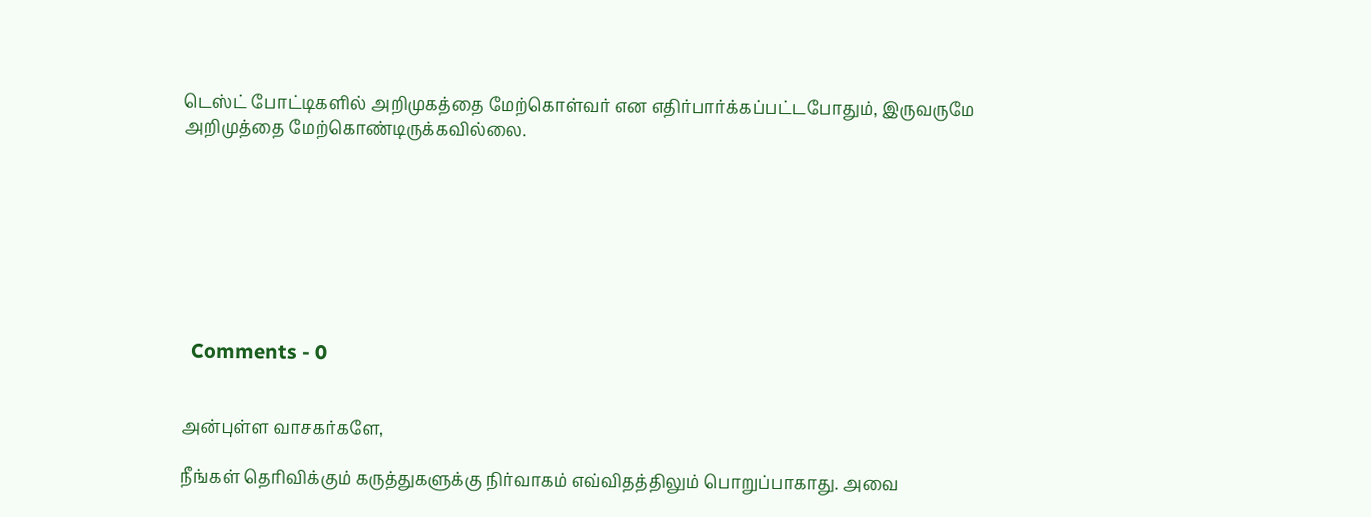டெஸ்ட் போட்டிகளில் அறிமுகத்தை மேற்கொள்வர் என எதிர்பார்க்கப்பட்டபோதும், இருவருமே அறிமுத்தை மேற்கொண்டிருக்கவில்லை.








  Comments - 0


அன்புள்ள வாசகர்களே,

நீங்கள் தெரிவிக்கும் கருத்துகளுக்கு நிர்வாகம் எவ்விதத்திலும் பொறுப்பாகாது. அவை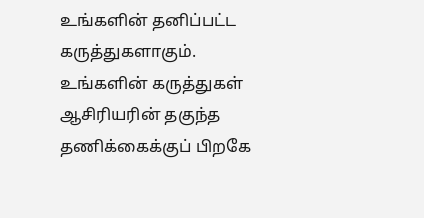உங்களின் தனிப்பட்ட கருத்துகளாகும். உங்களின் கருத்துகள் ஆசிரியரின் தகுந்த தணிக்கைக்குப் பிறகே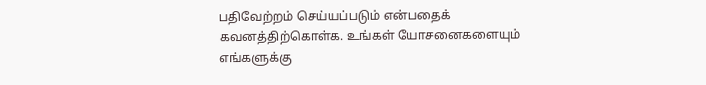பதிவேற்றம் செய்யப்படும் என்பதைக் கவனத்திற்கொள்க. உங்கள் யோசனைகளையும் எங்களுக்கு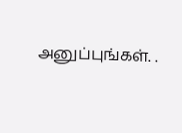அனுப்புங்கள். .